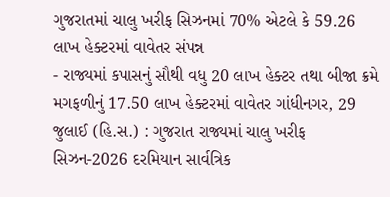ગુજરાતમાં ચાલુ ખરીફ સિઝનમાં 70% એટલે કે 59.26 લાખ હેક્ટરમાં વાવેતર સંપન્ન
- રાજ્યમાં કપાસનું સૌથી વધુ 20 લાખ હેક્ટર તથા બીજા ક્રમે મગફળીનું 17.50 લાખ હેક્ટરમાં વાવેતર ગાંધીનગર, 29 જુલાઈ (હિ.સ.) : ગુજરાત રાજ્યમાં ચાલુ ખરીફ સિઝન-2026 દરમિયાન સાર્વત્રિક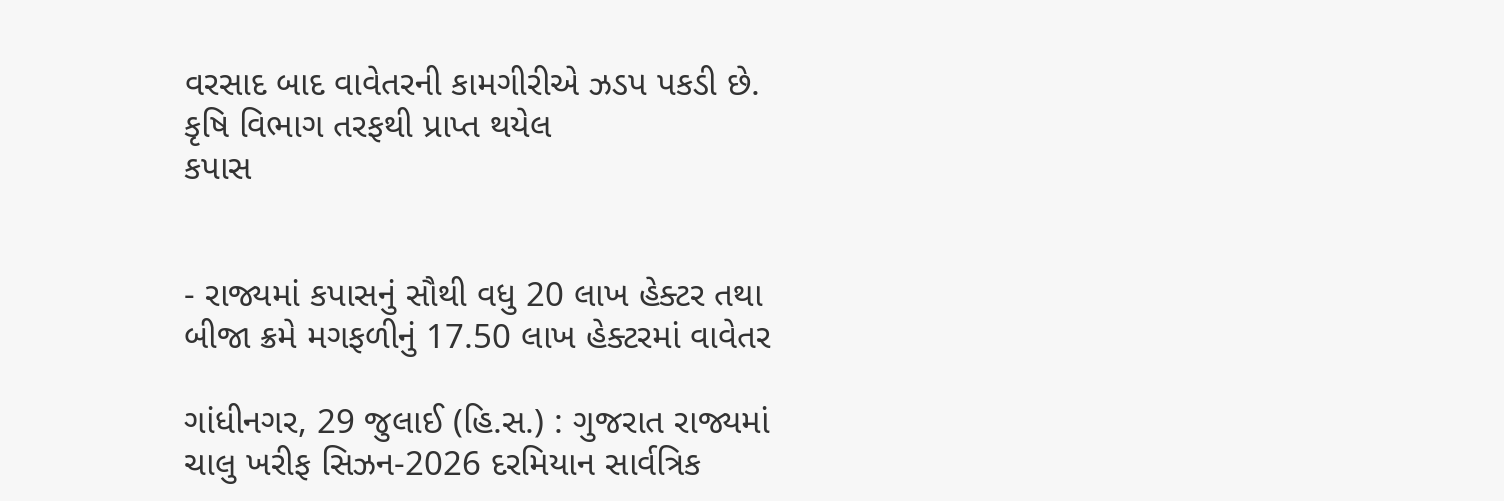વરસાદ બાદ વાવેતરની કામગીરીએ ઝડપ પકડી છે. કૃષિ વિભાગ તરફથી પ્રાપ્ત થયેલ
કપાસ


- રાજ્યમાં કપાસનું સૌથી વધુ 20 લાખ હેક્ટર તથા બીજા ક્રમે મગફળીનું 17.50 લાખ હેક્ટરમાં વાવેતર

ગાંધીનગર, 29 જુલાઈ (હિ.સ.) : ગુજરાત રાજ્યમાં ચાલુ ખરીફ સિઝન-2026 દરમિયાન સાર્વત્રિક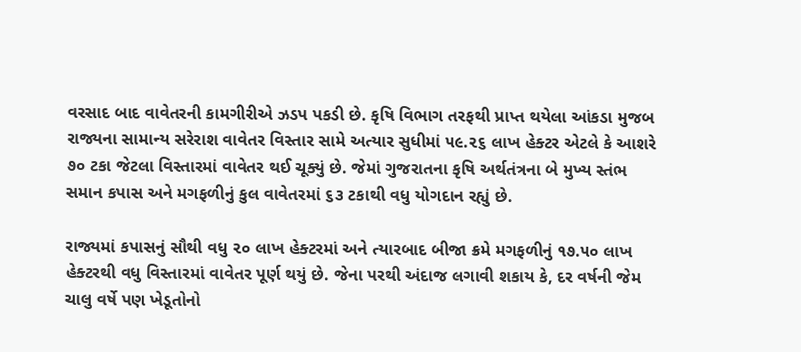વરસાદ બાદ વાવેતરની કામગીરીએ ઝડપ પકડી છે. કૃષિ વિભાગ તરફથી પ્રાપ્ત થયેલા આંકડા મુજબ રાજ્યના સામાન્ય સરેરાશ વાવેતર વિસ્તાર સામે અત્યાર સુધીમાં ૫૯.૨૬ લાખ હેક્ટર એટલે કે આશરે ૭૦ ટકા જેટલા વિસ્તારમાં વાવેતર થઈ ચૂક્યું છે. જેમાં ગુજરાતના કૃષિ અર્થતંત્રના બે મુખ્ય સ્તંભ સમાન કપાસ અને મગફળીનું કુલ વાવેતરમાં ૬૩ ટકાથી વધુ યોગદાન રહ્યું છે.

રાજ્યમાં કપાસનું સૌથી વધુ ૨૦ લાખ હેક્ટરમાં અને ત્યારબાદ બીજા ક્રમે મગફળીનું ૧૭.૫૦ લાખ હેક્ટરથી વધુ વિસ્તારમાં વાવેતર પૂર્ણ થયું છે. જેના પરથી અંદાજ લગાવી શકાય કે, દર વર્ષની જેમ ચાલુ વર્ષે પણ ખેડૂતોનો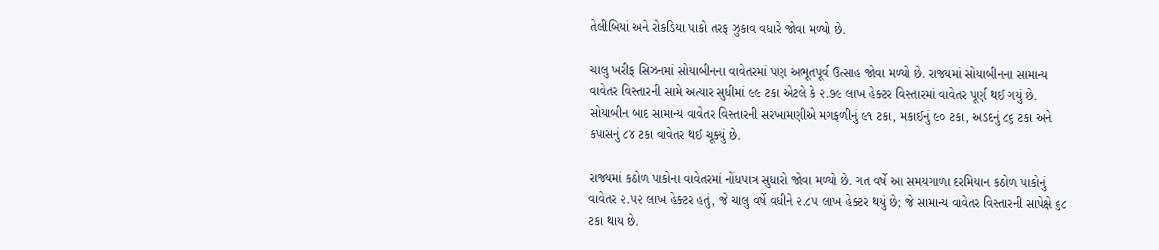તેલીબિયાં અને રોકડિયા પાકો તરફ ઝુકાવ વધારે જોવા મળ્યો છે.

ચાલુ ખરીફ સિઝનમાં સોયાબીનના વાવેતરમાં પણ અભૂતપૂર્વ ઉત્સાહ જોવા મળ્યો છે. રાજ્યમાં સોયાબીનના સામાન્ય વાવેતર વિસ્તારની સામે અત્યાર સુધીમાં ૯૯ ટકા એટલે કે ૨.૭૯ લાખ હેક્ટર વિસ્તારમાં વાવેતર પૂર્ણ થઈ ગયું છે. સોયાબીન બાદ સામાન્ય વાવેતર વિસ્તારની સરખામણીએ મગફળીનું ૯૧ ટકા, મકાઈનું ૯૦ ટકા, અડદનું ૮૬ ટકા અને કપાસનું ૮૪ ટકા વાવેતર થઈ ચૂક્યું છે.

રાજ્યમાં કઠોળ પાકોના વાવેતરમાં નોંધપાત્ર સુધારો જોવા મળ્યો છે. ગત વર્ષે આ સમયગાળા દરમિયાન કઠોળ પાકોનું વાવેતર ૨.૫૨ લાખ હેક્ટર હતું, જે ચાલુ વર્ષે વધીને ૨.૮૫ લાખ હેક્ટર થયું છે; જે સામાન્ય વાવેતર વિસ્તારની સાપેક્ષે ૬૮ ટકા થાય છે.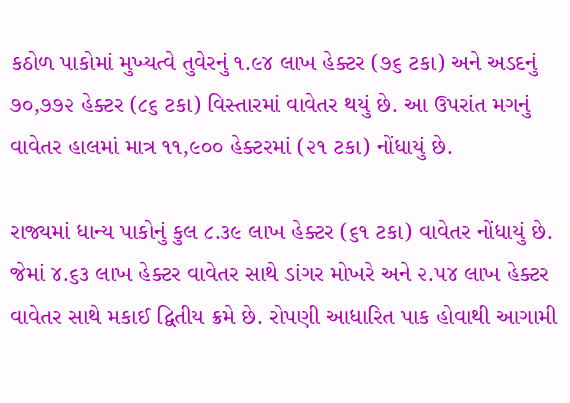કઠોળ પાકોમાં મુખ્યત્વે તુવેરનું ૧.૯૪ લાખ હેક્ટર (૭૬ ટકા) અને અડદનું ૭૦,૭૭૨ હેક્ટર (૮૬ ટકા) વિસ્તારમાં વાવેતર થયું છે. આ ઉપરાંત મગનું વાવેતર હાલમાં માત્ર ૧૧,૯૦૦ હેક્ટરમાં (૨૧ ટકા) નોંધાયું છે.

રાજ્યમાં ધાન્ય પાકોનું કુલ ૮.૩૯ લાખ હેક્ટર (૬૧ ટકા) વાવેતર નોંધાયું છે. જેમાં ૪.૬૩ લાખ હેક્ટર વાવેતર સાથે ડાંગર મોખરે અને ૨.૫૪ લાખ હેક્ટર વાવેતર સાથે મકાઈ દ્વિતીય ક્રમે છે. રોપણી આધારિત પાક હોવાથી આગામી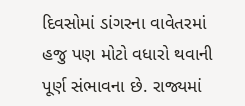દિવસોમાં ડાંગરના વાવેતરમાં હજુ પણ મોટો વધારો થવાની પૂર્ણ સંભાવના છે. રાજ્યમાં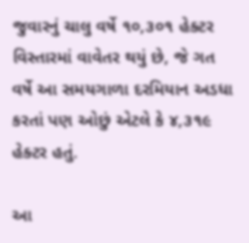જુવારનું ચાલુ વર્ષે ૧૦,૩૦૧ હેક્ટર વિસ્તારમાં વાવેતર થયું છે, જે ગત વર્ષે આ સમયગાળા દરમિયાન અડધા કરતાં પણ ઓછું એટલે કે ૪,૩૧૯ હેક્ટર હતું.

આ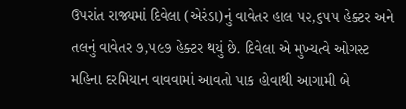ઉપરાંત રાજ્યમાં દિવેલા (એરંડા)નું વાવેતર હાલ ૫૨,૬૫૫ હેક્ટર અને તલનું વાવેતર ૭,૫૯૭ હેક્ટર થયું છે. દિવેલા એ મુખ્યત્વે ઓગસ્ટ મહિના દરમિયાન વાવવામાં આવતો પાક હોવાથી આગામી બે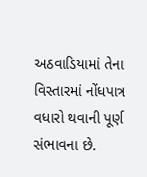અઠવાડિયામાં તેના વિસ્તારમાં નોંધપાત્ર વધારો થવાની પૂર્ણ સંભાવના છે.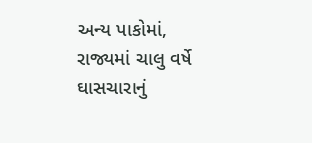અન્ય પાકોમાં, રાજ્યમાં ચાલુ વર્ષે ઘાસચારાનું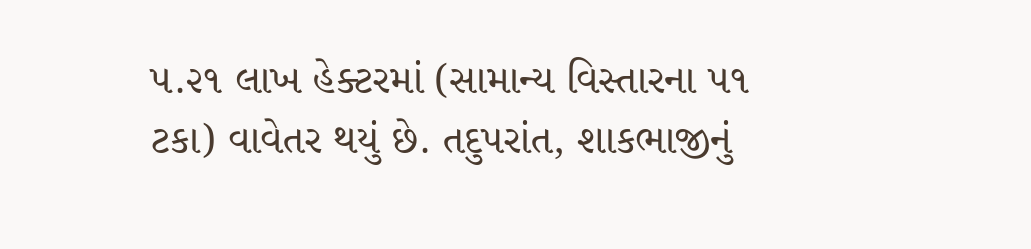૫.૨૧ લાખ હેક્ટરમાં (સામાન્ય વિસ્તારના ૫૧ ટકા) વાવેતર થયું છે. તદુપરાંત, શાકભાજીનું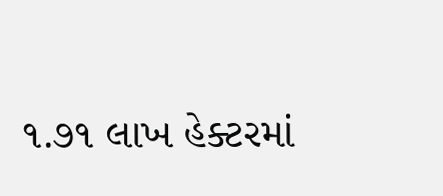૧.૭૧ લાખ હેક્ટરમાં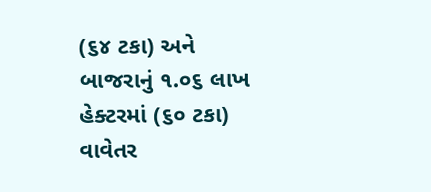(૬૪ ટકા) અને બાજરાનું ૧.૦૬ લાખ હેક્ટરમાં (૬૦ ટકા) વાવેતર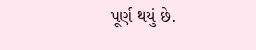પૂર્ણ થયું છે.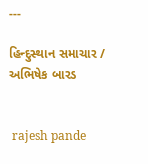---

હિન્દુસ્થાન સમાચાર / અભિષેક બારડ


 rajesh pande